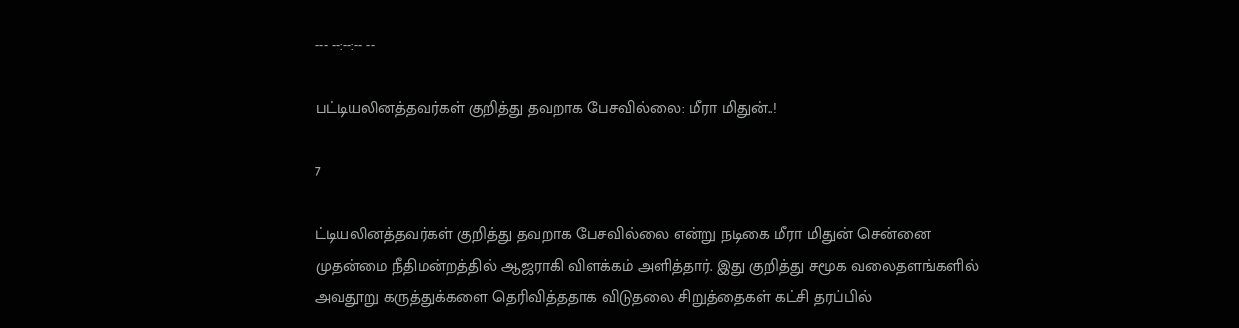--- --:--:-- --

பட்டியலினத்தவர்கள் குறித்து தவறாக பேசவில்லை: மீரா மிதுன்..!

7

ட்டியலினத்தவர்கள் குறித்து தவறாக பேசவில்லை என்று நடிகை மீரா மிதுன் சென்னை முதன்மை நீதிமன்றத்தில் ஆஜராகி விளக்கம் அளித்தார். இது குறித்து சமூக வலைதளங்களில் அவதூறு கருத்துக்களை தெரிவித்ததாக விடுதலை சிறுத்தைகள் கட்சி தரப்பில்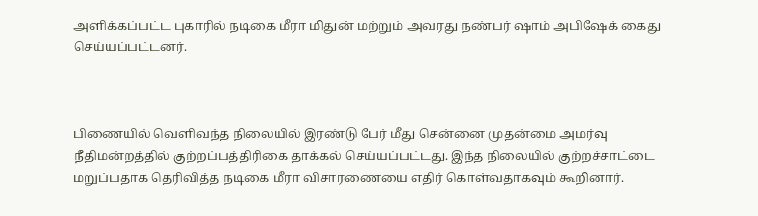அளிக்கப்பட்ட புகாரில் நடிகை மீரா மிதுன் மற்றும் அவரது நண்பர் ஷாம் அபிஷேக் கைது செய்யப்பட்டனர்.



பிணையில் வெளிவந்த நிலையில் இரண்டு பேர் மீது சென்னை முதன்மை அமர்வு நீதிமன்றத்தில் குற்றப்பத்திரிகை தாக்கல் செய்யப்பட்டது. இந்த நிலையில் குற்றச்சாட்டை மறுப்பதாக தெரிவித்த நடிகை மீரா விசாரணையை எதிர் கொள்வதாகவும் கூறினார்.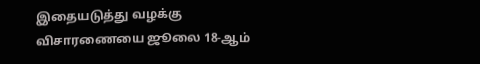இதையடுத்து வழக்கு விசாரணையை ஜூலை 18-ஆம்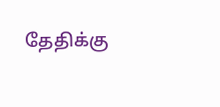தேதிக்கு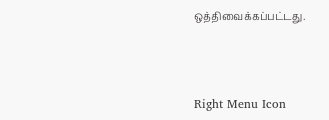ஒத்திவைக்கப்பட்டது.



Right Menu Icon